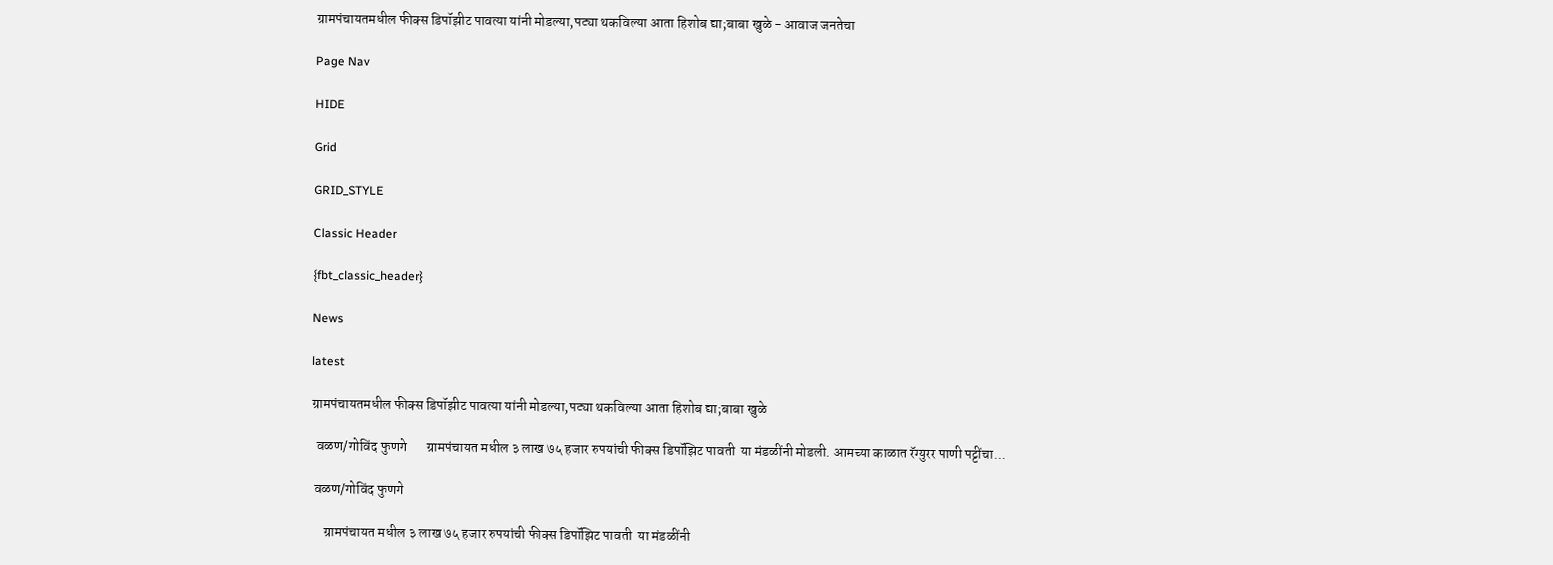ग्रामपंचायतमधील फीक्स डिपॉझीट पावत्या यांनी मोडल्या,पट्या थकविल्या आता हिशोब द्या;बाबा खुळे - आवाज जनतेचा

Page Nav

HIDE

Grid

GRID_STYLE

Classic Header

{fbt_classic_header}

News

latest

ग्रामपंचायतमधील फीक्स डिपॉझीट पावत्या यांनी मोडल्या,पट्या थकविल्या आता हिशोब द्या;बाबा खुळे

  वळण/गोविंद फुणगे       ग्रामपंचायत मधील ३ लाख ७५ हजार रुपयांची फीक्स डिपॉझिट पावती  या मंडळींनी मोडली. आमच्या काळात रॅग्युरर पाणी पट्टींचा...

 वळण/गोविंद फुणगे

     ग्रामपंचायत मधील ३ लाख ७५ हजार रुपयांची फीक्स डिपॉझिट पावती  या मंडळींनी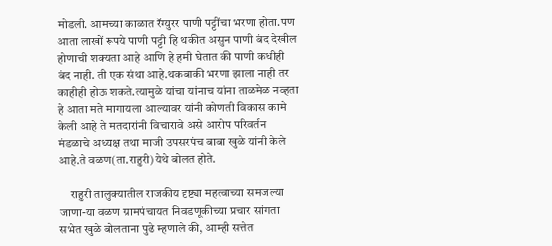मोडली. आमच्या काळात रॅग्युरर पाणी पट्टींचा भरणा होता.पण आता लाखों रूपये पाणी पट्टी हि थकीत असुन पाणी बंद देखील होणाची शक्यता आहे आणि हे हमी घेतात की पाणी कधीही बंद नाही. ती एक संथा आहे.थकबाकी भरणा झाला नाही तर काहीही होऊ शकते.त्यामुळे यांचा यांनाच यांना ताळमेळ नव्हता हे आता मते मागायला आल्यावर यांनी कोणती विकास कामे केली आहे ते मतदारांनी विचारावे असे आरोप परिवर्तन मंडळाचे अध्यक्ष तथा माजी उपसरपंच बाबा खुळे यांनी केले आहे.ते वळण(ता.राहुरी)येथे बोलत होते.

     राहुरी तालुक्यातील राजकीय दृष्ट्या महत्वाच्या समजल्या जाणा-या वळण ग्रामपंचायत निवडणूकीच्या प्रचार सांगता सभेत खुळे बोलताना पुढे म्हणाले की, आम्ही सत्तेत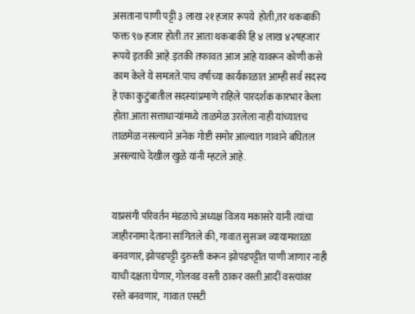असताना पाणी पट्टी ३ लाख २१ हजार रूपये  होती,तर थकबाकी फक्त ९७ हजार होती.तर आता थकबाकी हि ४ लाख ४२षहजार रूपये इतकी आहे.इतकी तफावत आज आहे यावरून कोणी कसे काम केले ये समजते.पाच वर्षाच्या कार्यकाळात आम्ही सर्व सदस्य हे एका कुटुंबातील सदस्यांप्रमाणे राहिले पारदर्शक कारभार केला होता.आता सत्ताधाऱ्यांमध्ये ताळमेळ उरलेला नाही यांच्यातच ताळमेळ नसल्याने अनेक गोष्टी समोर आल्यात गावाने बघितल असल्याचे देखील खुळे यांनी म्हटले आहे.


याप्रसंगी परिवर्तन मंडळाचे अध्यक्ष विजय मकासरे यांनी त्यांचा जाहीरनामा देताना सांगितले की, गावात सुसज्ज व्यायामशाळा बनवणार, झोपडपट्टी दुरुस्ती करून झोपडपट्टीत पाणी जाणार नाही याची दक्षता घेणार, गोलवड वस्ती ठाकर वस्ती आदीं वस्त्यांवर रस्ते बनवणार,  गावात एसटी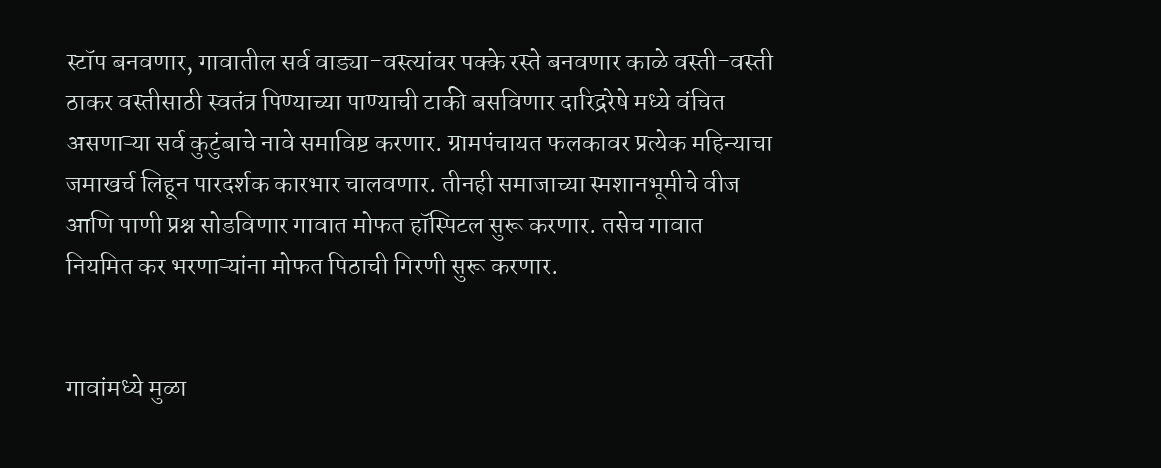स्टॉप बनवणार, गावातील सर्व वाड्या-वस्त्यांवर पक्के रस्ते बनवणार काळे वस्ती-वस्ती ठाकर वस्तीसाठी स्वतंत्र पिण्याच्या पाण्याची टाकी बसविणार दारिद्ररेषे मध्ये वंचित असणाऱ्या सर्व कुटुंबाचे नावे समाविष्ट करणार. ग्रामपंचायत फलकावर प्रत्येक महिन्याचा जमाखर्च लिहून पारदर्शक कारभार चालवणार. तीनही समाजाच्या स्मशानभूमीचे वीज आणि पाणी प्रश्न सोडविणार गावात मोफत हॉस्पिटल सुरू करणार. तसेच गावात नियमित कर भरणाऱ्यांना मोफत पिठाची गिरणी सुरू करणार.


गावांमध्ये मुळा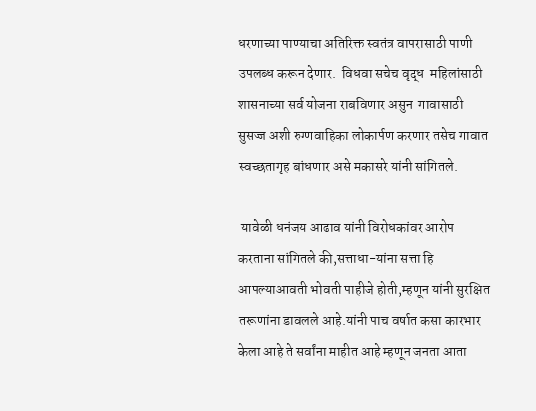धरणाच्या पाण्याचा अतिरिक्त स्वतंत्र वापरासाठी पाणी उपलब्ध करून देणार.  विधवा सचेच वृद्ध  महिलांसाठी शासनाच्या सर्व योजना राबविणार असुन  गावासाठी सुसज्ज अशी रुग्णवाहिका लोकार्पण करणार तसेच गावात स्वच्छतागृह बांधणार असे मकासरे यांनी सांगितले.

 यावेळी धनंजय आढाव यांनी विरोधकांवर आरोप करताना सांगितले की,सत्ताधा-यांना सत्ता हि आपल्याआवती भोवती पाहीजे होती,म्हणून यांनी सुरक्षित तरूणांना डावलले आहे.यांनी पाच वर्षात कसा कारभार केला आहे ते सर्वांना माहीत आहे म्हणून जनता आता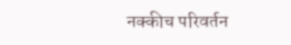नक्कीच परिवर्तन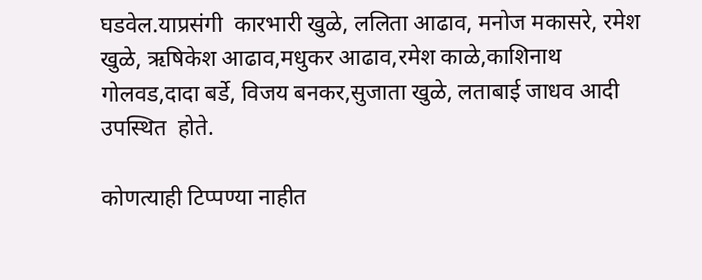घडवेल.याप्रसंगी  कारभारी खुळे, ललिता आढाव, मनोज मकासरे, रमेश खुळे, ऋषिकेश आढाव,मधुकर आढाव,रमेश काळे,काशिनाथ गोलवड,दादा बर्डे, विजय बनकर,सुजाता खुळे, लताबाई जाधव आदी उपस्थित  होते.

कोणत्याही टिप्पण्‍या नाहीत